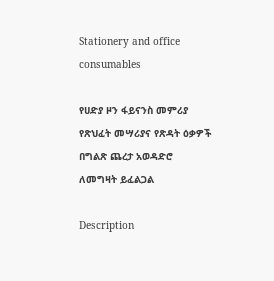Stationery and office consumables

የሀድያ ዞን ፋይናንስ መምሪያ የጽህፈት መሣሪያና የጽዳት ዕቃዎች በግልጽ ጨረታ አወዳድሮ ለመግዛት ይፈልጋል

Description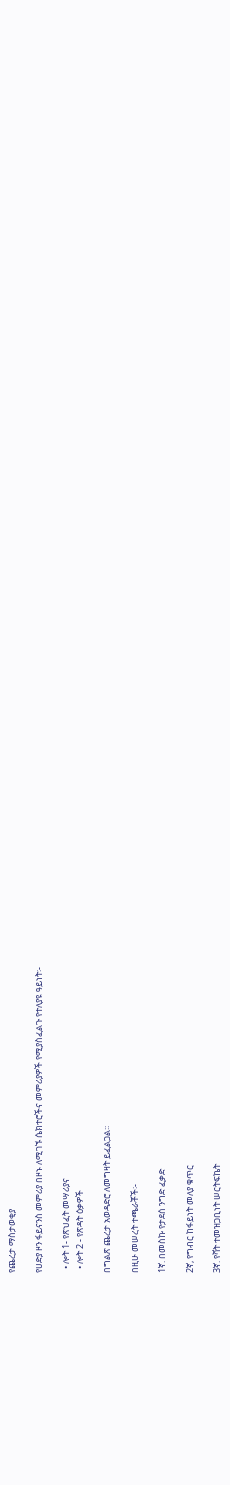የጨረታ ማስታወቂያ

የሀድያ ዞን ፋይናንስ መምሪያ በዞኑ ለሚገኙ ሴክተሮችና መምሪያዎች የሚያስፈልጉ የተለያዩ ዓይነት፡-

  • ሎት 1- የጽህፈት መሣሪያና
  • ሎት 2 - የጽዳት ዕቃዎች

በግልጽ ጨረታ አወዳድሮ ለመግዛት ይፈልጋል፡፡

በዚሁ መሠረት ተጫራቾች፡-

1ኛ. በመስኩ የታደሰ ንግድ ፈቃድ

2ኛ, የግብር ከፋይነት መለያ ቁጥር

3ኛ. የቫት ተመዝጋቢነት ሠርትፍኬት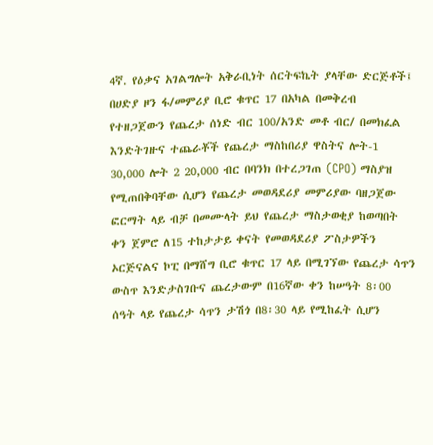4ኛ. የዕቃና አገልግሎት አቅራቢነት ሰርትፍኬት ያላቸው ድርጅቶች፤ በሀድያ ዞን ፋ/መምሪያ ቢሮ ቁጥር 17 በአካል በመቅረብ የተዘጋጀውን የጨረታ ሰነድ ብር 100/አንድ መቶ ብር/ በመክፈል እንድትገዙና ተጨራቾች የጨረታ ማስከበሪያ ዋስትና ሎት-1 30,000 ሎት 2 20,000 ብር በባንክ በተረጋገጠ (CPO) ማስያዝ የሚጠበቅባቸው ሲሆን የጨረታ መወዳደሪያ መምሪያው ባዘጋጀው ፎርማት ላይ ብቻ በመሙላት ይህ የጨረታ ማስታወቂያ ከወጣበት ቀን ጀምሮ ለ15 ተከታታይ ቀናት የመወዳደሪያ ፖስታዎችን ኦርጅናልና ኮፒ በማሸግ ቢሮ ቁጥር 17 ላይ በሚገኘው የጨረታ ሳጥን ውስጥ እንድታስገቡና ጨረታውም በ16ኛው ቀን ከሠዓት 8፡00 ሰዓት ላይ የጨረታ ሳጥን ታሽጎ በ8፡30 ላይ የሚከፈት ሲሆን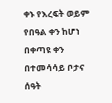ቀኑ የእረፍት ወይም የበዓል ቀን ከሆነ በቀጣዩ ቀን በተመሳሳይ ቦታና ሰዓት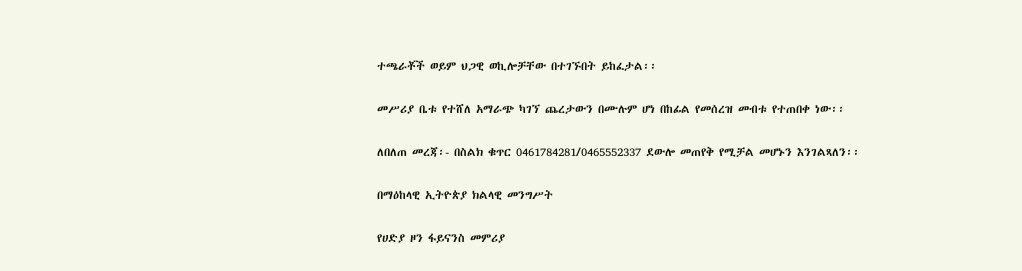ተጫራቾች ወይም ህጋዊ ወኪሎቻቸው በተገኙበት ይከፈታል፡፡

መሥሪያ ቤቱ የተሸለ አማራጭ ካገኘ ጨረታውን በሙሉም ሆነ በከፊል የመሰረዝ መብቱ የተጠበቀ ነው፡፡

ለበለጠ መረጃ፡- በስልክ ቁጥር 0461784281/0465552337 ደውሎ መጠየቅ የሚቻል መሆኑን እንገልጻለን፡፡

በማዕከላዊ ኢትዮጵያ ክልላዊ መንግሥት

የሀድያ ዞን ፋይናንስ መምሪያ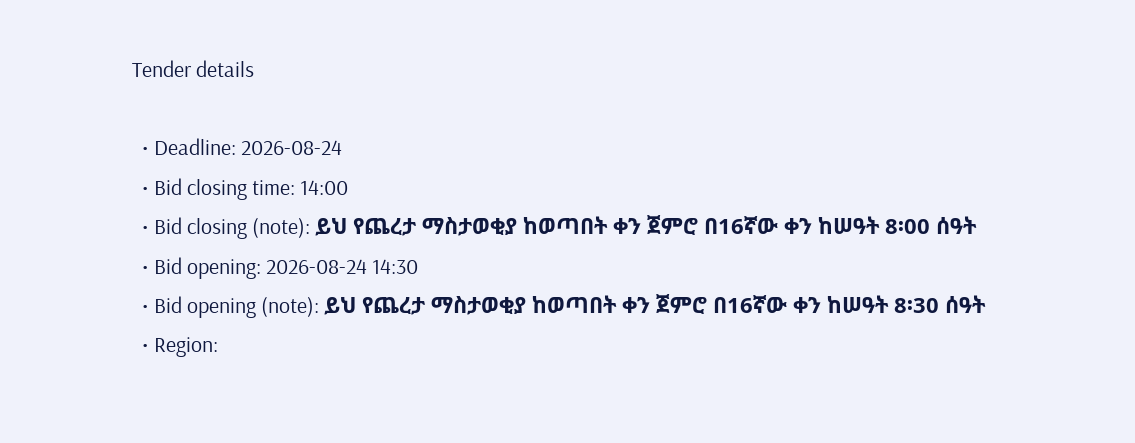Tender details

  • Deadline: 2026-08-24
  • Bid closing time: 14:00
  • Bid closing (note): ይህ የጨረታ ማስታወቂያ ከወጣበት ቀን ጀምሮ በ16ኛው ቀን ከሠዓት 8፡00 ሰዓት
  • Bid opening: 2026-08-24 14:30
  • Bid opening (note): ይህ የጨረታ ማስታወቂያ ከወጣበት ቀን ጀምሮ በ16ኛው ቀን ከሠዓት 8፡30 ሰዓት
  • Region: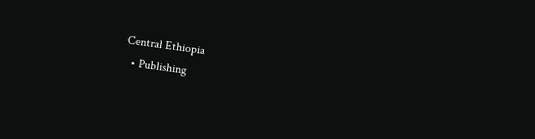Central Ethiopia
  • Publishing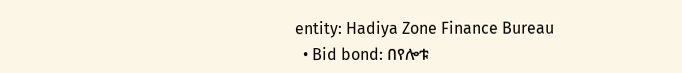entity: Hadiya Zone Finance Bureau
  • Bid bond: በየሎቱ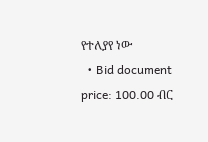የተለያየ ነው
  • Bid document price: 100.00 ብር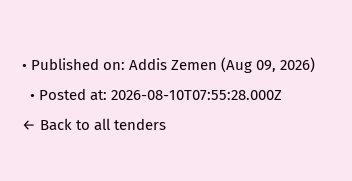• Published on: Addis Zemen (Aug 09, 2026)
  • Posted at: 2026-08-10T07:55:28.000Z
← Back to all tenders